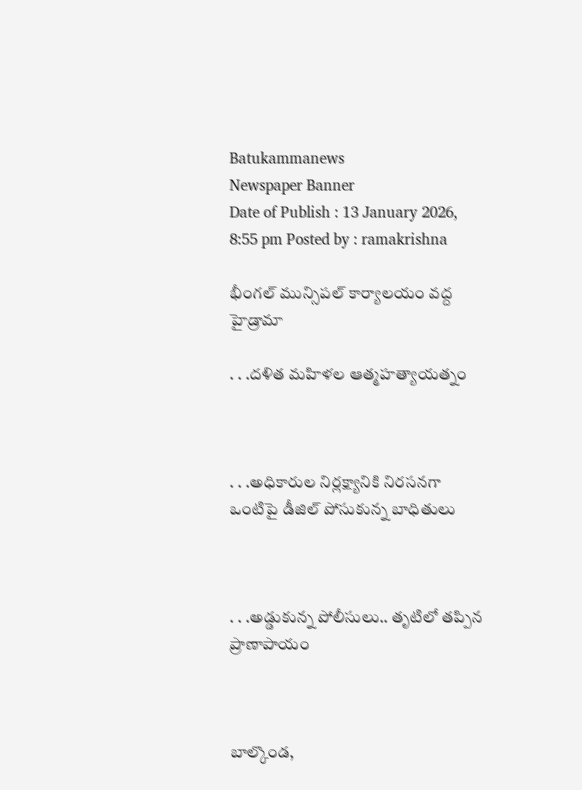Batukammanews
Newspaper Banner
Date of Publish : 13 January 2026, 8:55 pm Posted by : ramakrishna

భీంగల్ మున్సిపల్ కార్యాలయం వద్ద హైడ్రామా

. . .దళిత మహిళల ఆత్మహత్యాయత్నం



. . .అధికారుల నిర్లక్ష్యానికి నిరసనగా ఒంటిపై డీజిల్ పోసుకున్న బాధితులు



. . .అడ్డుకున్న పోలీసులు.. తృటిలో తప్పిన ప్రాణాపాయం



బాల్కొండ,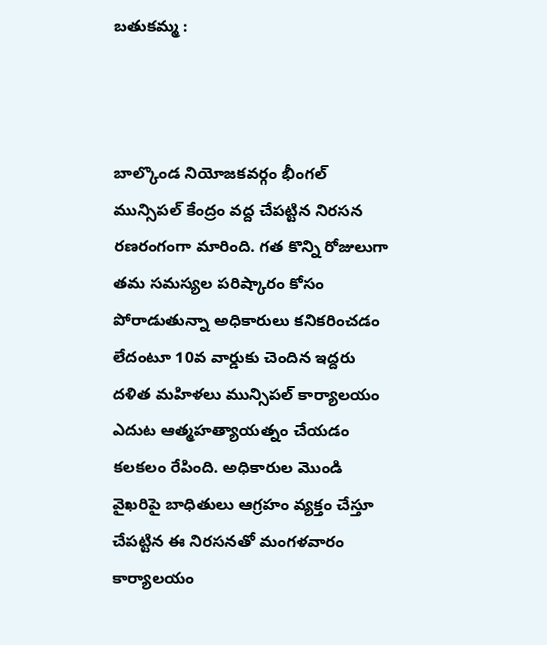బతుకమ్మ :



బాల్కొండ నియోజకవర్గం భీంగల్ మున్సిపల్ కేంద్రం వద్ద చేపట్టిన నిరసన రణరంగంగా మారింది. గత కొన్ని రోజులుగా తమ సమస్యల పరిష్కారం కోసం పోరాడుతున్నా అధికారులు కనికరించడం లేదంటూ 10వ వార్డుకు చెందిన ఇద్దరు దళిత మహిళలు మున్సిపల్ కార్యాలయం ఎదుట ఆత్మహత్యాయత్నం చేయడం కలకలం రేపింది. అధికారుల మొండి వైఖరిపై బాధితులు ఆగ్రహం వ్యక్తం చేస్తూ చేపట్టిన ఈ నిరసనతో మంగళవారం కార్యాలయం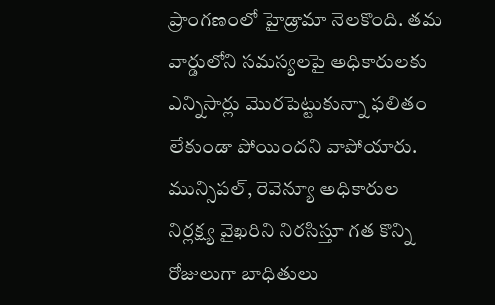ప్రాంగణంలో హైడ్రామా నెలకొంది. తమ వార్డులోని సమస్యలపై అధికారులకు ఎన్నిసార్లు మొరపెట్టుకున్నా ఫలితం లేకుండా పోయిందని వాపోయారు. మున్సిపల్, రెవెన్యూ అధికారుల నిర్లక్ష్య వైఖరిని నిరసిస్తూ గత కొన్ని రోజులుగా బాధితులు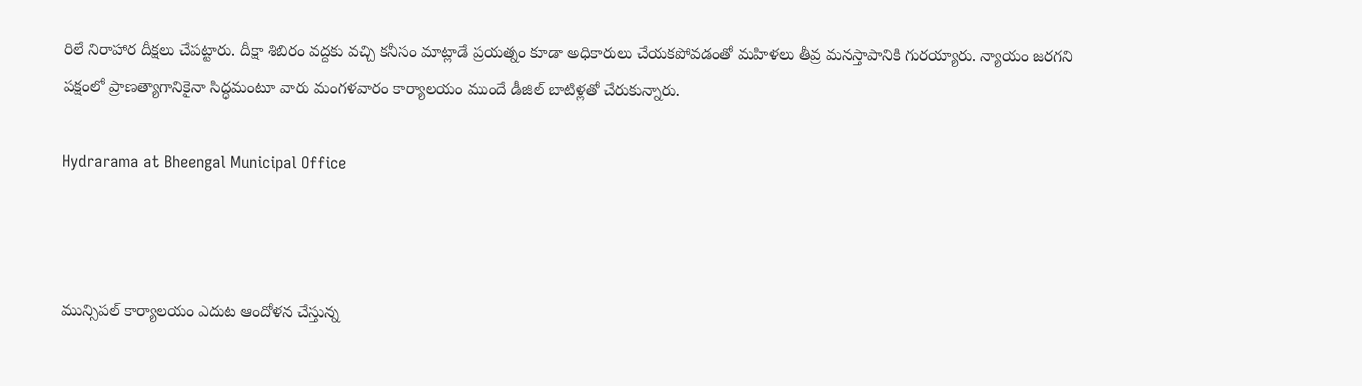రిలే నిరాహార దీక్షలు చేపట్టారు. దీక్షా శిబిరం వద్దకు వచ్చి కనీసం మాట్లాడే ప్రయత్నం కూడా అధికారులు చేయకపోవడంతో మహిళలు తీవ్ర మనస్తాపానికి గురయ్యారు. న్యాయం జరగని పక్షంలో ప్రాణత్యాగానికైనా సిద్ధమంటూ వారు మంగళవారం కార్యాలయం ముందే డీజిల్ బాటిళ్లతో చేరుకున్నారు.

Hydrarama at Bheengal Municipal Office



మున్సిపల్ కార్యాలయం ఎదుట ఆందోళన చేస్తున్న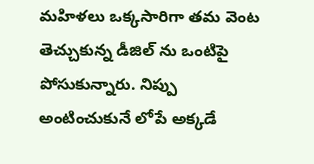మహిళలు ఒక్కసారిగా తమ వెంట తెచ్చుకున్న డీజిల్ ను ఒంటిపై పోసుకున్నారు. నిప్పు అంటించుకునే లోపే అక్కడే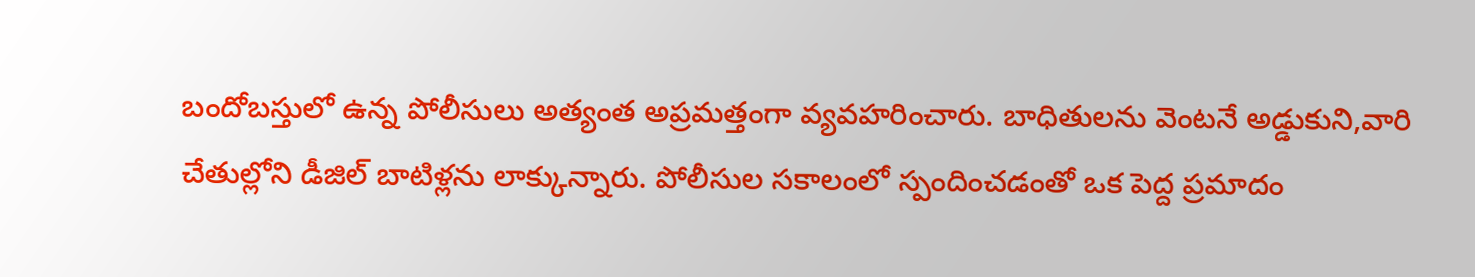బందోబస్తులో ఉన్న పోలీసులు అత్యంత అప్రమత్తంగా వ్యవహరించారు. బాధితులను వెంటనే అడ్డుకుని,వారి చేతుల్లోని డీజిల్ బాటిళ్లను లాక్కున్నారు. పోలీసుల సకాలంలో స్పందించడంతో ఒక పెద్ద ప్రమాదం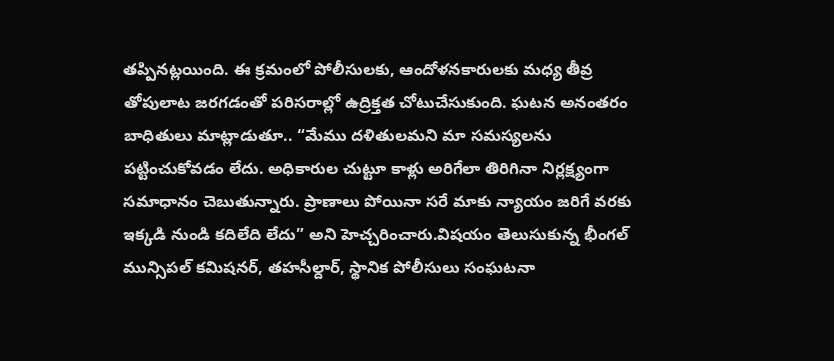తప్పినట్లయింది. ఈ క్రమంలో పోలీసులకు, ఆందోళనకారులకు మధ్య తీవ్ర తోపులాట జరగడంతో పరిసరాల్లో ఉద్రిక్తత చోటుచేసుకుంది. ఘటన అనంతరం బాధితులు మాట్లాడుతూ.. “మేము దళితులమని మా సమస్యలను పట్టించుకోవడం లేదు. అధికారుల చుట్టూ కాళ్లు అరిగేలా తిరిగినా నిర్లక్ష్యంగా సమాధానం చెబుతున్నారు. ప్రాణాలు పోయినా సరే మాకు న్యాయం జరిగే వరకు ఇక్కడి నుండి కదిలేది లేదు” అని హెచ్చరించారు.విషయం తెలుసుకున్న భీంగల్ మున్సిపల్ కమిషనర్, తహసీల్దార్, స్థానిక పోలీసులు సంఘటనా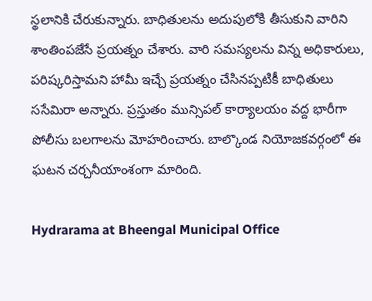స్థలానికి చేరుకున్నారు. బాధితులను అదుపులోకి తీసుకుని వారిని శాంతింపజేసే ప్రయత్నం చేశారు. వారి సమస్యలను విన్న అధికారులు, పరిష్కరిస్తామని హామీ ఇచ్చే ప్రయత్నం చేసినప్పటికీ బాధితులు ససేమిరా అన్నారు. ప్రస్తుతం మున్సిపల్ కార్యాలయం వద్ద భారీగా పోలీసు బలగాలను మోహరించారు. బాల్కొండ నియోజకవర్గంలో ఈ ఘటన చర్చనీయాంశంగా మారింది.

Hydrarama at Bheengal Municipal Office